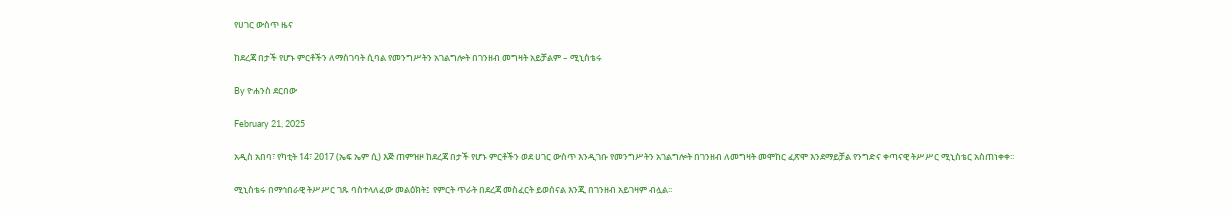የሀገር ውስጥ ዜና

ከደረጃ በታች የሆኑ ምርቶችን ለማስገባት ሲባል የመንግሥትን አገልግሎት በገንዘብ መግዛት አይቻልም – ሚኒስቴሩ

By ዮሐንስ ደርበው

February 21, 2025

አዲስ አበባ፣ የካቲት 14፣ 2017 (ኤፍ ኤም ሲ) እጅ ጠምዝዞ ከደረጃ በታች የሆኑ ምርቶችን ወደ ሀገር ውስጥ እንዲገቡ የመንግሥትን አገልግሎት በገንዘብ ለመግዛት መሞከር ፈጽሞ እንደማይቻል የንግድና ቀጣናዊ ትሥሥር ሚኒስቴር አስጠነቀቀ፡፡

ሚኒስቴሩ በማኅበራዊ ትሥሥር ገጹ ባስተላለፈው መልዕክት፤  የምርት ጥራት በደረጃ መስፈርት ይወሰናል እንጂ በገንዘብ አይገዛም ብሏል፡፡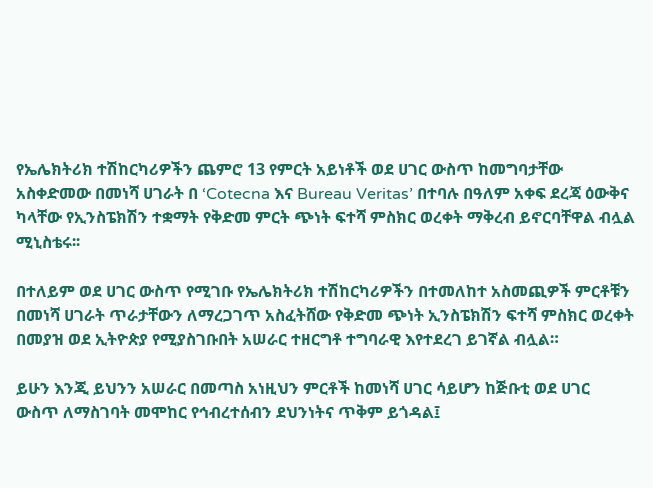የኤሌክትሪክ ተሽከርካሪዎችን ጨምሮ 13 የምርት አይነቶች ወደ ሀገር ውስጥ ከመግባታቸው አስቀድመው በመነሻ ሀገራት በ ‘Cotecna እና Bureau Veritas’ በተባሉ በዓለም አቀፍ ደረጃ ዕውቅና ካላቸው የኢንስፔክሽን ተቋማት የቅድመ ምርት ጭነት ፍተሻ ምስክር ወረቀት ማቅረብ ይኖርባቸዋል ብሏል ሚኒስቴሩ፡፡

በተለይም ወደ ሀገር ውስጥ የሚገቡ የኤሌክትሪክ ተሽከርካሪዎችን በተመለከተ አስመጪዎች ምርቶቹን በመነሻ ሀገራት ጥራታቸውን ለማረጋገጥ አስፈትሸው የቅድመ ጭነት ኢንስፔክሽን ፍተሻ ምስክር ወረቀት በመያዝ ወደ ኢትዮጵያ የሚያስገቡበት አሠራር ተዘርግቶ ተግባራዊ እየተደረገ ይገኛል ብሏል።

ይሁን እንጂ ይህንን አሠራር በመጣስ አነዚህን ምርቶች ከመነሻ ሀገር ሳይሆን ከጅቡቲ ወደ ሀገር ውስጥ ለማስገባት መሞከር የኅብረተሰብን ደህንነትና ጥቅም ይጎዳል፤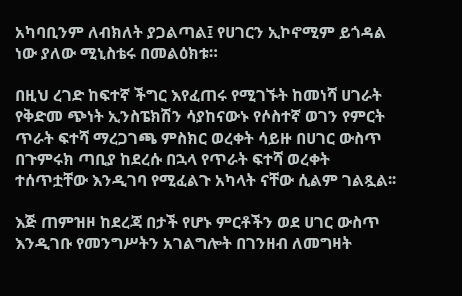አካባቢንም ለብክለት ያጋልጣል፤ የሀገርን ኢኮኖሚም ይጎዳል ነው ያለው ሚኒስቴሩ በመልዕክቱ።

በዚህ ረገድ ከፍተኛ ችግር እየፈጠሩ የሚገኙት ከመነሻ ሀገራት የቅድመ ጭነት ኢንስፔክሽን ሳያከናውኑ የሶስተኛ ወገን የምርት ጥራት ፍተሻ ማረጋገጫ ምስክር ወረቀት ሳይዙ በሀገር ውስጥ በጉምሩክ ጣቢያ ከደረሱ በኋላ የጥራት ፍተሻ ወረቀት ተሰጥቷቸው እንዲገባ የሚፈልጉ አካላት ናቸው ሲልም ገልጿል፡፡

እጅ ጠምዝዞ ከደረጃ በታች የሆኑ ምርቶችን ወደ ሀገር ውስጥ እንዲገቡ የመንግሥትን አገልግሎት በገንዘብ ለመግዛት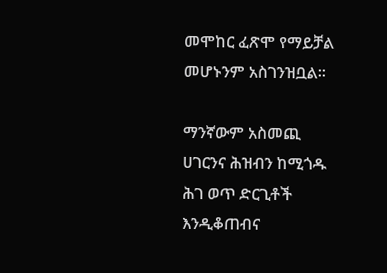መሞከር ፈጽሞ የማይቻል መሆኑንም አስገንዝቧል፡፡

ማንኛውም አስመጪ ሀገርንና ሕዝብን ከሚጎዱ ሕገ ወጥ ድርጊቶች እንዲቆጠብና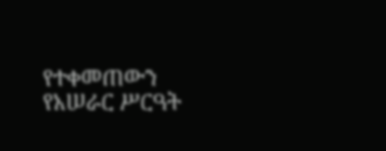የተቀመጠውን የአሠራር ሥርዓት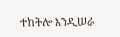ተከትሎ እንዲሠራ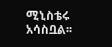ሚኒስቴሩ አሳስቧል፡፡